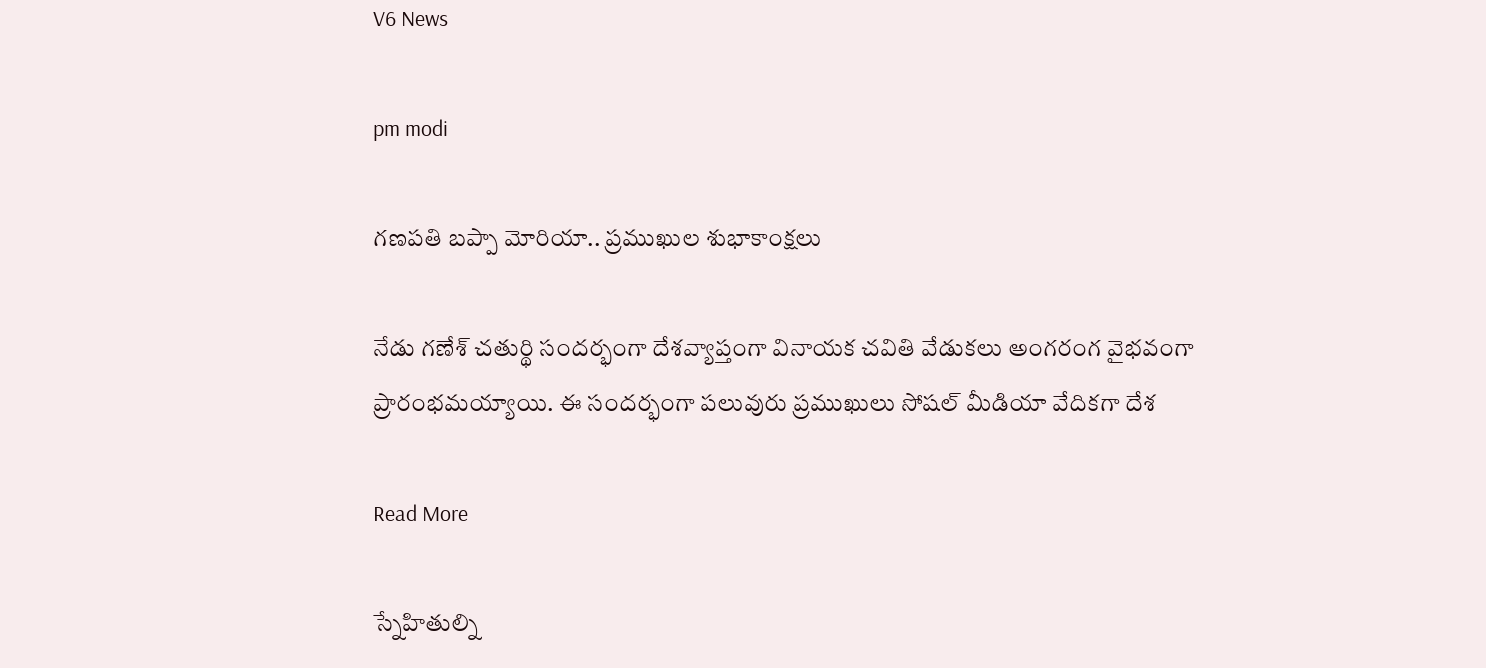V6 News

pm modi

గణపతి బప్పా మోరియా.. ప్రముఖుల శుభాకాంక్షలు

నేడు గణేశ్ చతుర్థి సందర్భంగా దేశవ్యాప్తంగా వినాయక చవితి వేడుకలు అంగరంగ వైభవంగా ప్రారంభమయ్యాయి. ఈ సందర్భంగా పలువురు ప్రముఖులు సోషల్ మీడియా వేదికగా దేశ

Read More

స్నేహితుల్ని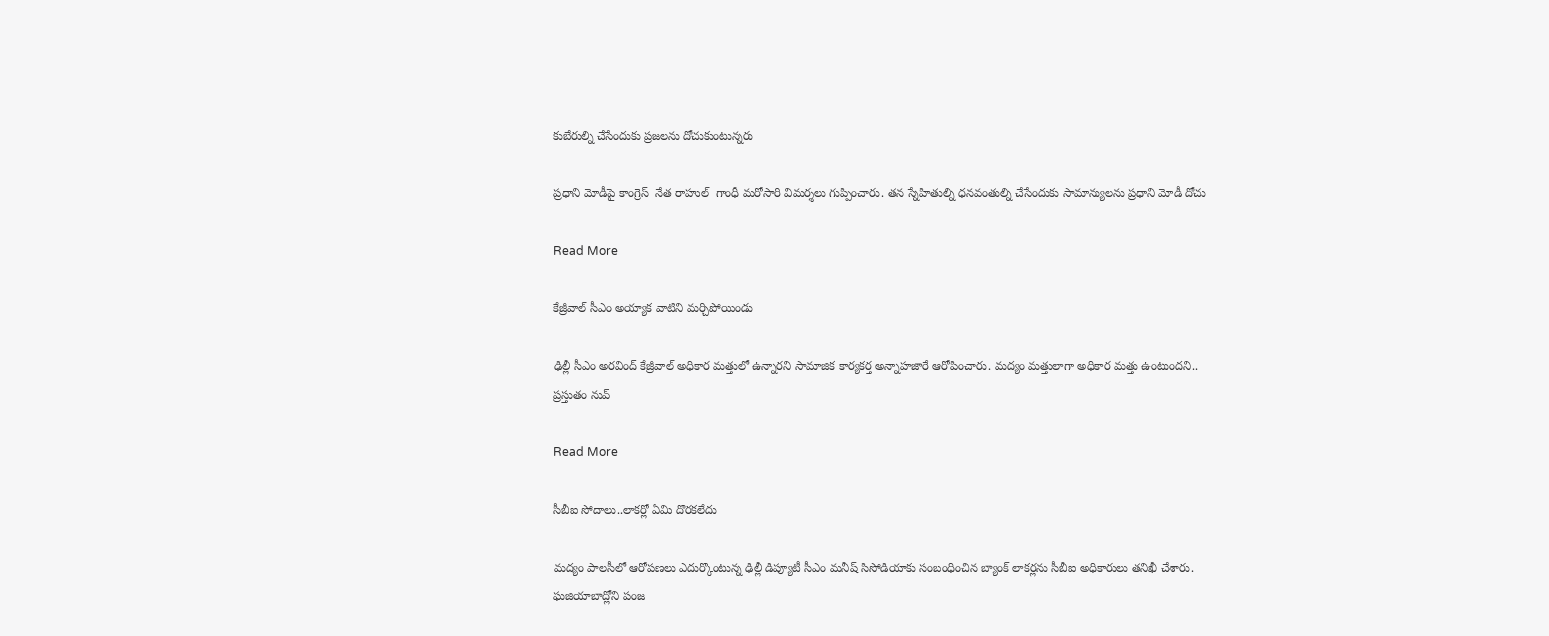కుబేరుల్ని చేసేందుకు ప్రజలను దోచుకుంటున్నరు

ప్రధాని మోడీపై కాంగ్రెస్  నేత రాహుల్  గాంధీ మరోసారి విమర్శలు గుప్పించారు. తన స్నేహితుల్ని ధనవంతుల్ని చేసేందుకు సామాన్యులను ప్రధాని మోడీ దోచు

Read More

కేజ్రీవాల్ సీఎం అయ్యాక వాటిని మర్చిపోయిండు

ఢిల్లీ సీఎం అరవింద్ కేజ్రీవాల్ అధికార మత్తులో ఉన్నారని సామాజిక కార్యకర్త అన్నాహజారే ఆరోపించారు. మద్యం మత్తులాగా అధికార మత్తు ఉంటుందని.. ప్రస్తుతం నువ్

Read More

సీబీఐ సోదాలు..లాకర్లో ఏమి దొరకలేదు

మద్యం పాలసీలో ఆరోపణలు ఎదుర్కొంటున్న ఢిల్లీ డిప్యూటీ సీఎం మనీష్ సిసోడియాకు సంబంధించిన బ్యాంక్ లాకర్లను సీబీఐ అధికారులు తనిఖీ చేశారు. ఘజియాబాద్లోని పంజ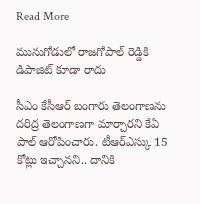Read More

మునుగోడులో రాజగోపాల్ రెడ్డికి డిపాజిట్ కూడా రాదు

సీఎం కేసీఆర్ బంగారు తెలంగాణను దరిద్ర తెలంగాణగా మార్చారని కేఏ పాల్ ఆరోపించారు. టీఆర్ఎస్కు 15 కోట్లు ఇచ్చానని.. దానికి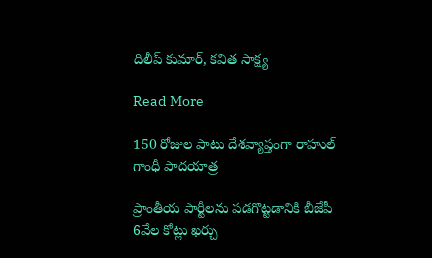దిలీప్ కుమార్, కవిత సాక్ష్య

Read More

150 రోజుల పాటు దేశవ్యాప్తంగా రాహుల్ గాంధీ పాదయాత్ర

ప్రాంతీయ పార్టీలను పడగొట్టడానికి బీజేపీ 6వేల కోట్లు ఖర్చు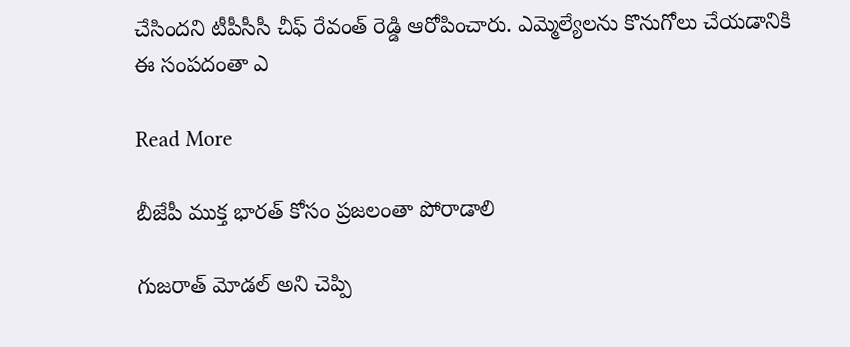చేసిందని టీపీసీసీ చీఫ్ రేవంత్ రెడ్డి ఆరోపించారు. ఎమ్మెల్యేలను కొనుగోలు చేయడానికి ఈ సంపదంతా ఎ

Read More

బీజేపీ ముక్త భారత్ కోసం ప్రజలంతా పోరాడాలి

గుజరాత్ మోడల్ అని చెప్పి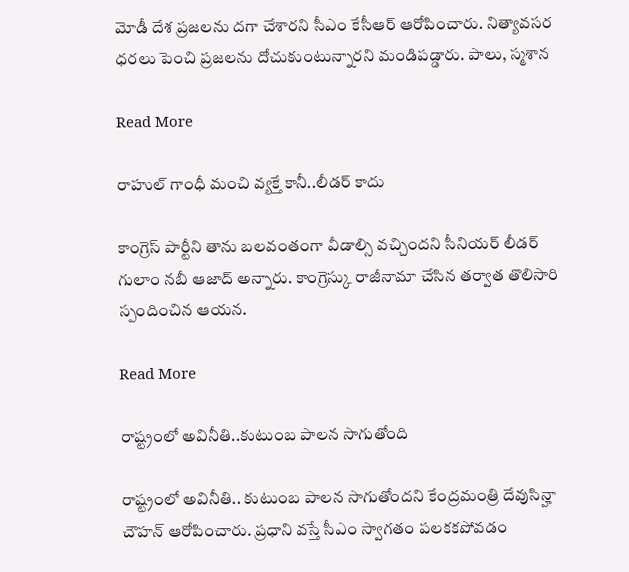మోడీ దేశ ప్రజలను దగా చేశారని సీఎం కేసీఆర్ ఆరోపించారు. నిత్యావసర ధరలు పెంచి ప్రజలను దోచుకుంటున్నారని మండిపడ్డారు. పాలు, స్మశాన

Read More

రాహుల్ గాంధీ మంచి వ్యక్తే కానీ..లీడర్ కాదు

కాంగ్రెస్ పార్టీని తాను బలవంతంగా వీడాల్సి వచ్చిందని సీనియర్ లీడర్ గులాం నబీ ఆజాద్ అన్నారు. కాంగ్రెస్కు రాజీనామా చేసిన తర్వాత తొలిసారి స్పందించిన ఆయన.

Read More

రాష్ట్రంలో అవినీతి..కుటుంబ పాలన సాగుతోంది

రాష్ట్రంలో అవినీతి.. కుటుంబ పాలన సాగుతోందని కేంద్రమంత్రి దేవుసిన్హా చౌహన్ ఆరోపించారు. ప్రధాని వస్తే సీఎం స్వాగతం పలకకపోవడం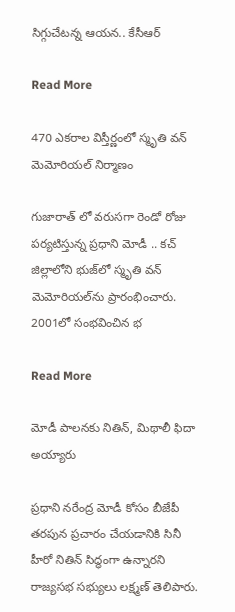సిగ్గుచేటన్న ఆయన.. కేసీఆర్

Read More

470 ఎకరాల విస్తీర్ణంలో స్మృతి వన్ మెమోరియల్‌ నిర్మాణం

గుజారాత్ లో వరుసగా రెండో రోజు పర్యటిస్తున్న ప్రధాని మోడీ .. కచ్ జిల్లాలోని భుజ్‌లో స్మృతి వన్ మెమోరియల్‌ను ప్రారంభించారు. 2001లో సంభవించిన భ

Read More

మోడీ పాలనకు నితిన్, మిథాలీ ఫిదా అయ్యారు

ప్రధాని నరేంద్ర మోడీ కోసం బీజేపీ తరపున ప్రచారం చేయడానికి సినీ హీరో నితిన్ సిద్ధంగా ఉన్నారని రాజ్యసభ సభ్యులు లక్ష్మణ్ తెలిపారు.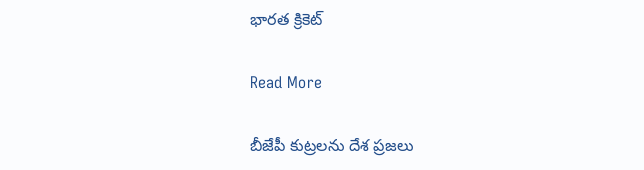భారత క్రికెట్

Read More

బీజేపీ కుట్రలను దేశ ప్రజలు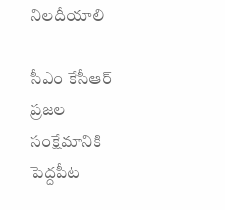నిలదీయాలి

సీఎం కేసీఆర్ ప్రజల సంక్షేమానికి పెద్దపీట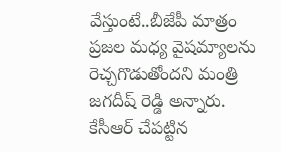వేస్తుంటే..బీజేపీ మాత్రం ప్రజల మధ్య వైషమ్యాలను రెచ్చగొడుతోందని మంత్రి జగదీష్ రెడ్డి అన్నారు. కేసీఆర్ చేపట్టిన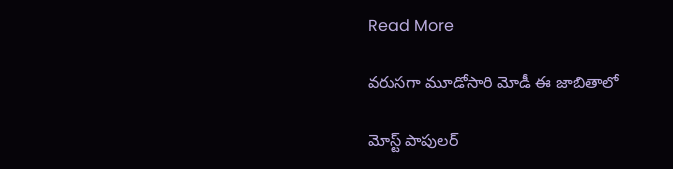Read More

వరుసగా మూడోసారి మోడీ ఈ జాబితాలో

మోస్ట్‌‌‌‌ పాపులర్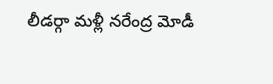లీడర్గా మళ్లీ నరేంద్ర మోడీ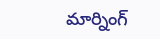మార్నింగ్‌‌‌‌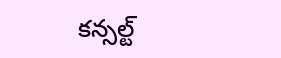కన్సల్ట్‌‌‌‌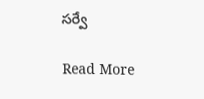సర్వే

Read More